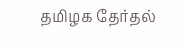தமிழக தேர்தல்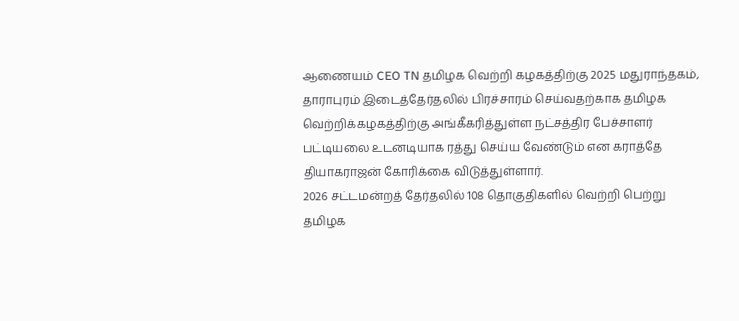ஆணையம் CEO TN தமிழக வெற்றி கழகத்திற்கு 2025 மதுராந்தகம், தாராபுரம் இடைத்தேர்தலில் பிரச்சாரம் செய்வதற்காக தமிழக வெற்றிக்கழகத்திற்கு அங்கீகரித்துள்ள நட்சத்திர பேச்சாளர் பட்டியலை உடனடியாக ரத்து செய்ய வேண்டும் என கராத்தே தியாகராஜன் கோரிக்கை விடுத்துள்ளார்.
2026 சட்டமன்றத் தேர்தலில் 108 தொகுதிகளில் வெற்றி பெற்று தமிழக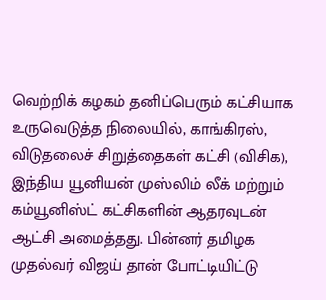வெற்றிக் கழகம் தனிப்பெரும் கட்சியாக உருவெடுத்த நிலையில், காங்கிரஸ், விடுதலைச் சிறுத்தைகள் கட்சி (விசிக), இந்திய யூனியன் முஸ்லிம் லீக் மற்றும் கம்யூனிஸ்ட் கட்சிகளின் ஆதரவுடன் ஆட்சி அமைத்தது. பின்னர் தமிழக முதல்வர் விஜய் தான் போட்டியிட்டு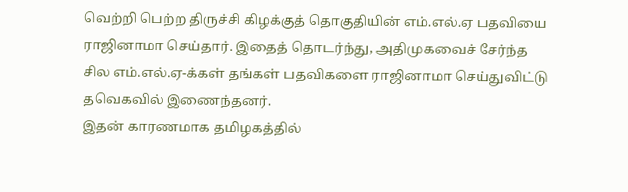வெற்றி பெற்ற திருச்சி கிழக்குத் தொகுதியின் எம்.எல்.ஏ பதவியை ராஜினாமா செய்தார். இதைத் தொடர்ந்து, அதிமுகவைச் சேர்ந்த சில எம்.எல்.ஏ-க்கள் தங்கள் பதவிகளை ராஜினாமா செய்துவிட்டு தவெகவில் இணைந்தனர்.
இதன் காரணமாக தமிழகத்தில்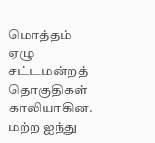மொத்தம் ஏழு சட்டமன்றத் தொகுதிகள் காலியாகின. மற்ற ஐந்து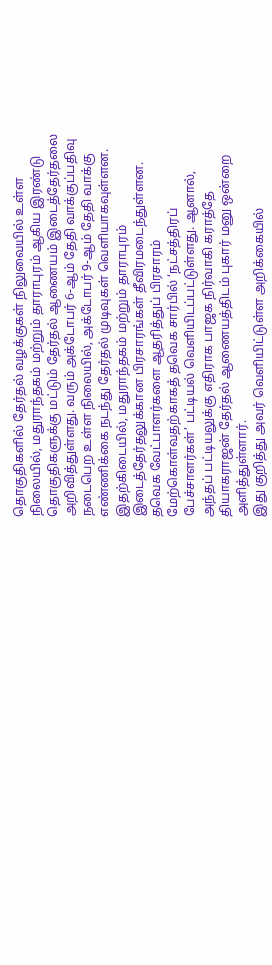தொகுதிகளில் தேர்தல் வழக்குகள் நிலுவையில் உள்ள நிலையில், மதுராந்தகம் மற்றும் தாராபுரம் ஆகிய இரண்டு தொகுதிகளுக்கு மட்டும் தேர்தல் ஆணையம் இடைத்தேர்தலை அறிவித்துள்ளது. வரும் அக்டோபர் 6-ஆம் தேதி வாக்குப்பதிவு நடைபெற உள்ள நிலையில், அக்டோபர் 9-ஆம் தேதி வாக்கு எண்ணிக்கை நடந்து தேர்தல் முடிவுகள் வெளியாகவுள்ளன. இதற்கிடையில், மதுராந்தகம் மற்றும் தாராபுரம் இடைத்தேர்தலுக்கான பிரசாரங்கள் தீவிரமடைந்துள்ளன. தவெக வேட்பாளர்களை ஆதரித்துப் பிரசாரம் மேற்கொள்வதற்காகத் தவெக சார்பில் ‘நட்சத்திரப் பேச்சாளர்கள்’ பட்டியல் வெளியிடப்பட்டுள்ளது. ஆனால், அந்தப் பட்டியலுக்கு எதிராக பாஜக நிர்வாகி கராத்தே தியாகராஜன் தேர்தல் ஆணையத்திடம் புகார் மனு ஒன்றை அளித்துள்ளார்.
இது குறித்து அவர் வெளியிட்டுள்ள அறிக்கையில்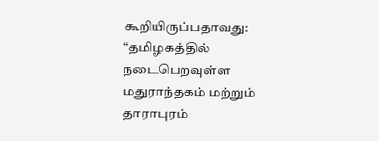கூறியிருப்பதாவது: “தமிழகத்தில் நடைபெறவுள்ள மதுராந்தகம் மற்றும் தாராபுரம்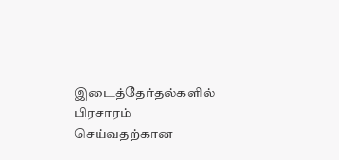இடைத்தேர்தல்களில் பிரசாரம் செய்வதற்கான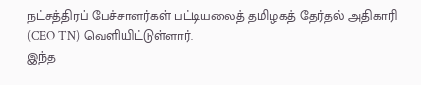நட்சத்திரப் பேச்சாளர்கள் பட்டியலைத் தமிழகத் தேர்தல் அதிகாரி (CEO TN) வெளியிட்டுள்ளார்.
இந்த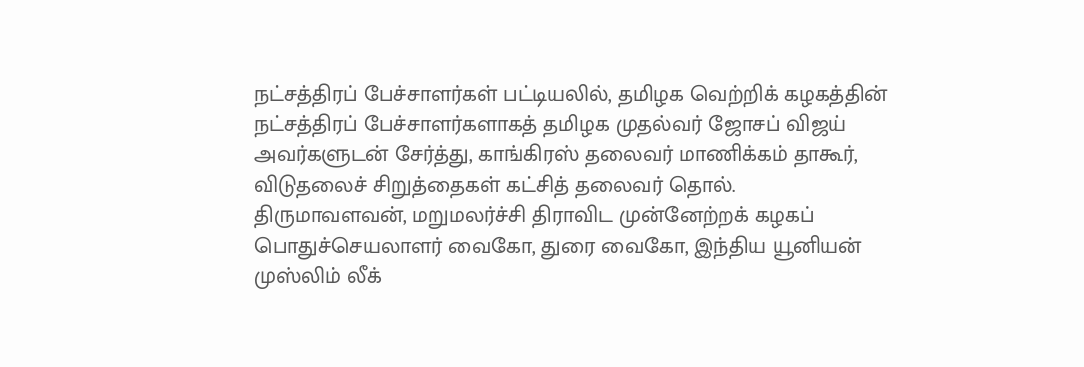நட்சத்திரப் பேச்சாளர்கள் பட்டியலில், தமிழக வெற்றிக் கழகத்தின் நட்சத்திரப் பேச்சாளர்களாகத் தமிழக முதல்வர் ஜோசப் விஜய் அவர்களுடன் சேர்த்து, காங்கிரஸ் தலைவர் மாணிக்கம் தாகூர், விடுதலைச் சிறுத்தைகள் கட்சித் தலைவர் தொல். திருமாவளவன், மறுமலர்ச்சி திராவிட முன்னேற்றக் கழகப் பொதுச்செயலாளர் வைகோ, துரை வைகோ, இந்திய யூனியன் முஸ்லிம் லீக்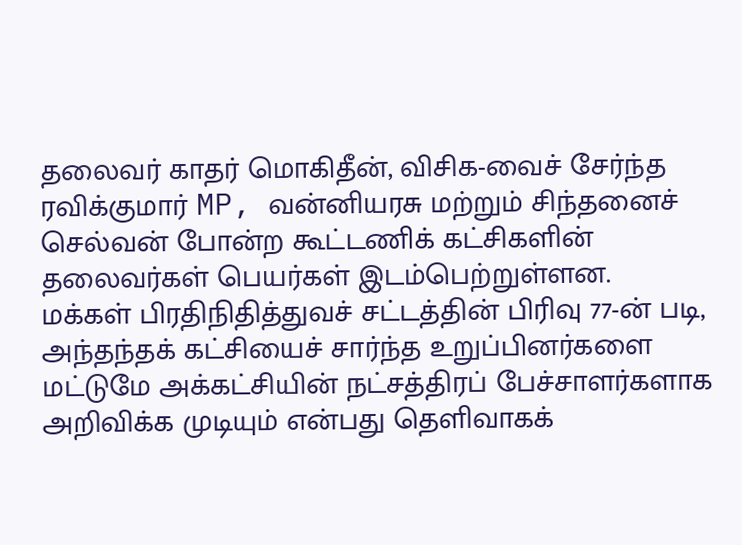தலைவர் காதர் மொகிதீன், விசிக-வைச் சேர்ந்த ரவிக்குமார் MP, வன்னியரசு மற்றும் சிந்தனைச் செல்வன் போன்ற கூட்டணிக் கட்சிகளின் தலைவர்கள் பெயர்கள் இடம்பெற்றுள்ளன.
மக்கள் பிரதிநிதித்துவச் சட்டத்தின் பிரிவு 77-ன் படி, அந்தந்தக் கட்சியைச் சார்ந்த உறுப்பினர்களை மட்டுமே அக்கட்சியின் நட்சத்திரப் பேச்சாளர்களாக அறிவிக்க முடியும் என்பது தெளிவாகக்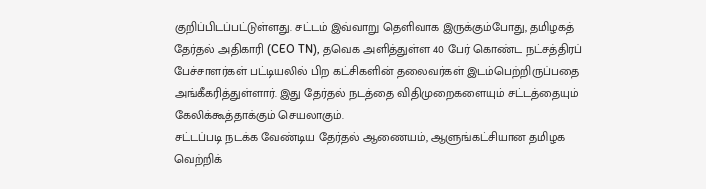குறிப்பிடப்பட்டுள்ளது. சட்டம் இவ்வாறு தெளிவாக இருக்கும்போது, தமிழகத் தேர்தல் அதிகாரி (CEO TN), தவெக அளித்துள்ள 40 பேர் கொண்ட நட்சத்திரப் பேச்சாளர்கள் பட்டியலில் பிற கட்சிகளின் தலைவர்கள் இடம்பெற்றிருப்பதை அங்கீகரித்துள்ளார். இது தேர்தல் நடத்தை விதிமுறைகளையும் சட்டத்தையும் கேலிக்கூத்தாக்கும் செயலாகும்.
சட்டப்படி நடக்க வேண்டிய தேர்தல் ஆணையம், ஆளுங்கட்சியான தமிழக வெற்றிக்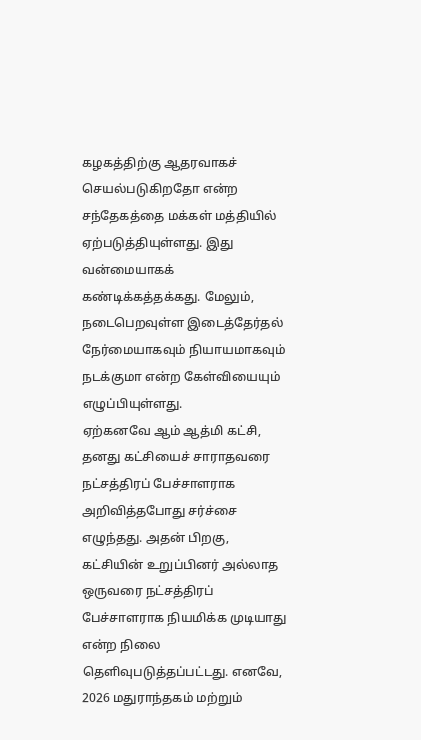கழகத்திற்கு ஆதரவாகச் செயல்படுகிறதோ என்ற சந்தேகத்தை மக்கள் மத்தியில் ஏற்படுத்தியுள்ளது. இது வன்மையாகக் கண்டிக்கத்தக்கது. மேலும், நடைபெறவுள்ள இடைத்தேர்தல் நேர்மையாகவும் நியாயமாகவும் நடக்குமா என்ற கேள்வியையும் எழுப்பியுள்ளது.
ஏற்கனவே ஆம் ஆத்மி கட்சி, தனது கட்சியைச் சாராதவரை நட்சத்திரப் பேச்சாளராக அறிவித்தபோது சர்ச்சை எழுந்தது. அதன் பிறகு, கட்சியின் உறுப்பினர் அல்லாத ஒருவரை நட்சத்திரப் பேச்சாளராக நியமிக்க முடியாது என்ற நிலை தெளிவுபடுத்தப்பட்டது. எனவே, 2026 மதுராந்தகம் மற்றும்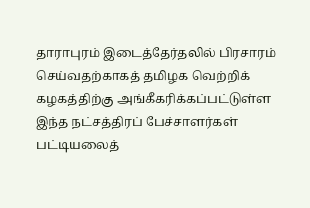தாராபுரம் இடைத்தேர்தலில் பிரசாரம் செய்வதற்காகத் தமிழக வெற்றிக் கழகத்திற்கு அங்கீகரிக்கப்பட்டுள்ள இந்த நட்சத்திரப் பேச்சாளர்கள் பட்டியலைத்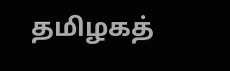தமிழகத்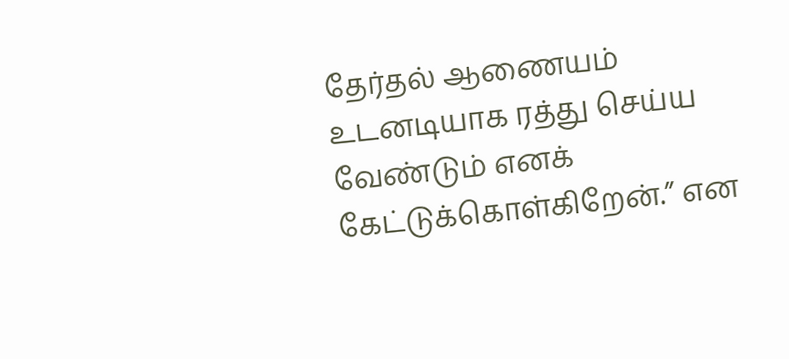தேர்தல் ஆணையம் உடனடியாக ரத்து செய்ய வேண்டும் எனக் கேட்டுக்கொள்கிறேன்.” என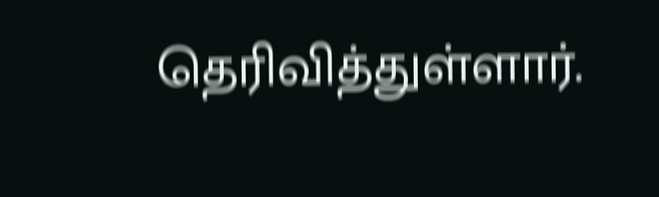தெரிவித்துள்ளார்.